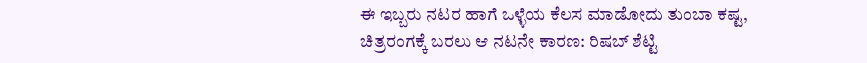ಈ ಇಬ್ಬರು ನಟರ ಹಾಗೆ ಒಳ್ಳೆಯ ಕೆಲಸ ಮಾಡೋದು ತುಂಬಾ ಕಷ್ಟ, ಚಿತ್ರರಂಗಕ್ಕೆ ಬರಲು ಆ ನಟನೇ ಕಾರಣ: ರಿಷಬ್ ಶೆಟ್ಟಿ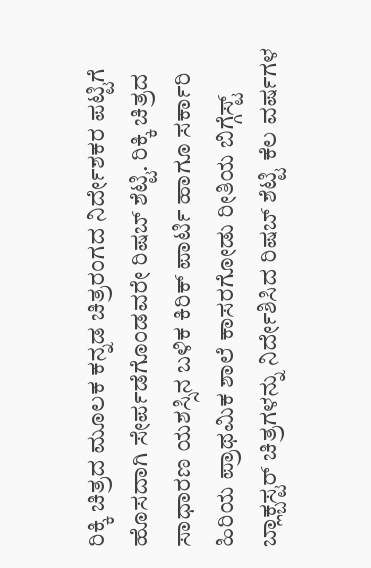ರಿಕ್ಕಿ ಚಿತ್ರದ ಮೂಲಕ ಕನ್ನಡ ಚಿತ್ರರಂಗದ ನಿರ್ದೇಶಕರ ಪಟ್ಟಿಗೆ ಹೊಸದಾಗಿ ಸೇರ್ಪಡೆಗೊಂಡವರೇ ರಿಷಬ್ ಶೆಟ್ಟಿ. ರಿಕ್ಕಿ ಚಿತ್ರದ ಸಾಧಾರಣ ಯಶಸ್ಸಿನ ಬಳಿಕ ಕಿರಿಕ್ ಪಾರ್ಟಿ ಹಾಗೂ ಸರ್ಕಾರಿ ಹಿರಿಯ ಪ್ರಾಥಮಿಕ ಶಾಲೆ ಕಾಸರಗೋಡು ರೀತಿಯ ಬಿಗ್ಗೆಸ್ಟ್ ಬ್ಲಾಕ್ಬಸ್ಟರ್ ಚಿತ್ರಗಳನ್ನು ನಿರ್ದೇಶಿಸಿದ ರಿಷಬ್ ಶೆಟ್ಟಿ ಕೆಲ ವರ್ಷಗಳ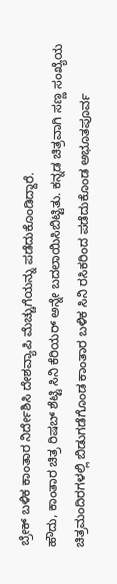ಬ್ರೇಕ್ ಬಳಿಕ ಕಾಂತಾರ ನಿರ್ದೇಶಿಸಿ ದೇಶವ್ಯಾಪಿ ಮೆಚ್ಚುಗೆಯನ್ನು ಪಡೆದುಕೊಂಡಿದ್ದಾರೆ.
ಹೌದು, ಕಾಂತಾರ ಚಿತ್ರ ರಿಷಬ್ ಶೆಟ್ಟಿ ಸಿನಿ ಕೆರಿಯರ್ ಅನ್ನೇ ಬದಲಾಯಿಸಿಬಿಟ್ಟಿತು. ಕನ್ನಡ ಚಿತ್ರವಾಗಿ ಸಣ್ಣ ಸಂಖ್ಯೆಯ ಚಿತ್ರಮಂದಿರಗಳಲ್ಲಿ ಬಿಡುಗಡೆಗೊಂಡ ಕಾಂತಾರ ಬಳಿಕ ಸಿನಿ ರಸಿಕರಿಂದ ಪಡೆದುಕೊಂಡ ಅಭೂತಪೂರ್ವ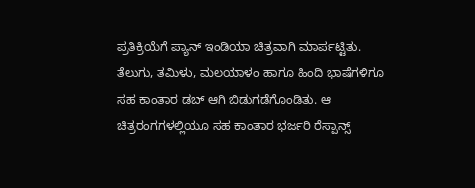ಪ್ರತಿಕ್ರಿಯೆಗೆ ಪ್ಯಾನ್ ಇಂಡಿಯಾ ಚಿತ್ರವಾಗಿ ಮಾರ್ಪಟ್ಟಿತು. ತೆಲುಗು, ತಮಿಳು, ಮಲಯಾಳಂ ಹಾಗೂ ಹಿಂದಿ ಭಾಷೆಗಳಿಗೂ ಸಹ ಕಾಂತಾರ ಡಬ್ ಆಗಿ ಬಿಡುಗಡೆಗೊಂಡಿತು. ಆ ಚಿತ್ರರಂಗಗಳಲ್ಲಿಯೂ ಸಹ ಕಾಂತಾರ ಭರ್ಜರಿ ರೆಸ್ಪಾನ್ಸ್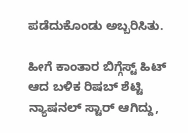ಪಡೆದುಕೊಂಡು ಅಬ್ಬರಿಸಿತು.

ಹೀಗೆ ಕಾಂತಾರ ಬಿಗ್ಗೆಸ್ಟ್ ಹಿಟ್ ಆದ ಬಳಿಕ ರಿಷಬ್ ಶೆಟ್ಟಿ ನ್ಯಾಷನಲ್ ಸ್ಟಾರ್ ಆಗಿದ್ದು,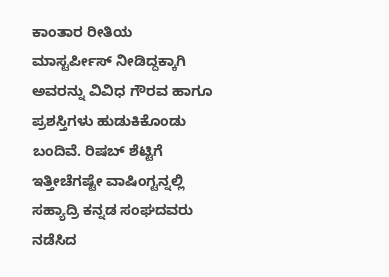ಕಾಂತಾರ ರೀತಿಯ ಮಾಸ್ಟರ್ಪೀಸ್ ನೀಡಿದ್ದಕ್ಕಾಗಿ ಅವರನ್ನು ವಿವಿಧ ಗೌರವ ಹಾಗೂ ಪ್ರಶಸ್ತಿಗಳು ಹುಡುಕಿಕೊಂಡು ಬಂದಿವೆ. ರಿಷಬ್ ಶೆಟ್ಟಿಗೆ ಇತ್ತೀಚೆಗಷ್ಟೇ ವಾಷಿಂಗ್ಟನ್ನಲ್ಲಿ ಸಹ್ಯಾದ್ರಿ ಕನ್ನಡ ಸಂಘದವರು ನಡೆಸಿದ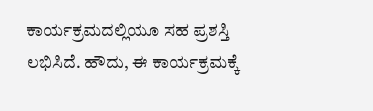ಕಾರ್ಯಕ್ರಮದಲ್ಲಿಯೂ ಸಹ ಪ್ರಶಸ್ತಿ ಲಭಿಸಿದೆ. ಹೌದು, ಈ ಕಾರ್ಯಕ್ರಮಕ್ಕೆ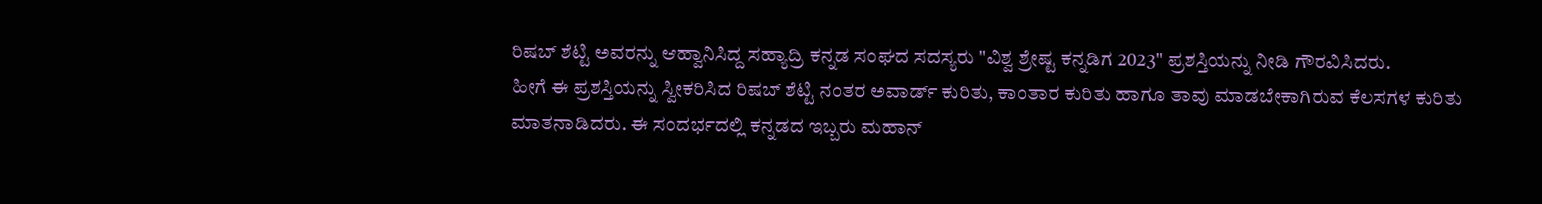ರಿಷಬ್ ಶೆಟ್ಟಿ ಅವರನ್ನು ಆಹ್ವಾನಿಸಿದ್ದ ಸಹ್ಯಾದ್ರಿ ಕನ್ನಡ ಸಂಘದ ಸದಸ್ಯರು "ವಿಶ್ವ ಶ್ರೇಷ್ಟ ಕನ್ನಡಿಗ 2023" ಪ್ರಶಸ್ತಿಯನ್ನು ನೀಡಿ ಗೌರವಿಸಿದರು.
ಹೀಗೆ ಈ ಪ್ರಶಸ್ತಿಯನ್ನು ಸ್ವೀಕರಿಸಿದ ರಿಷಬ್ ಶೆಟ್ಟಿ ನಂತರ ಅವಾರ್ಡ್ ಕುರಿತು, ಕಾಂತಾರ ಕುರಿತು ಹಾಗೂ ತಾವು ಮಾಡಬೇಕಾಗಿರುವ ಕೆಲಸಗಳ ಕುರಿತು ಮಾತನಾಡಿದರು. ಈ ಸಂದರ್ಭದಲ್ಲಿ ಕನ್ನಡದ ಇಬ್ಬರು ಮಹಾನ್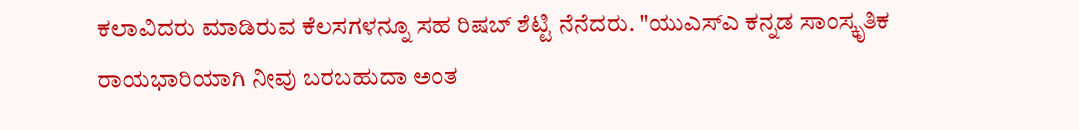ಕಲಾವಿದರು ಮಾಡಿರುವ ಕೆಲಸಗಳನ್ನೂ ಸಹ ರಿಷಬ್ ಶೆಟ್ಟಿ ನೆನೆದರು. "ಯುಎಸ್ಎ ಕನ್ನಡ ಸಾಂಸ್ಕೃತಿಕ ರಾಯಭಾರಿಯಾಗಿ ನೀವು ಬರಬಹುದಾ ಅಂತ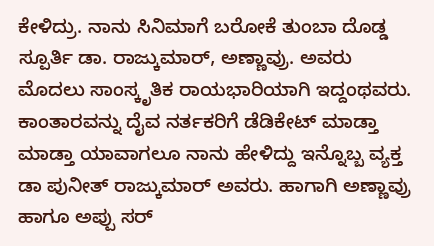ಕೇಳಿದ್ರು. ನಾನು ಸಿನಿಮಾಗೆ ಬರೋಕೆ ತುಂಬಾ ದೊಡ್ಡ ಸ್ಪೂರ್ತಿ ಡಾ. ರಾಜ್ಕುಮಾರ್, ಅಣ್ಣಾವ್ರು. ಅವರು ಮೊದಲು ಸಾಂಸ್ಕೃತಿಕ ರಾಯಭಾರಿಯಾಗಿ ಇದ್ದಂಥವರು. ಕಾಂತಾರವನ್ನು ದೈವ ನರ್ತಕರಿಗೆ ಡೆಡಿಕೇಟ್ ಮಾಡ್ತಾ ಮಾಡ್ತಾ ಯಾವಾಗಲೂ ನಾನು ಹೇಳಿದ್ದು ಇನ್ನೊಬ್ಬ ವ್ಯಕ್ತ ಡಾ ಪುನೀತ್ ರಾಜ್ಕುಮಾರ್ ಅವರು. ಹಾಗಾಗಿ ಅಣ್ಣಾವ್ರು ಹಾಗೂ ಅಪ್ಪು ಸರ್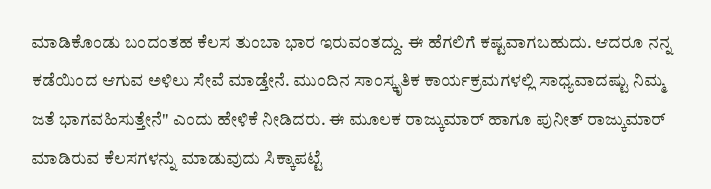ಮಾಡಿಕೊಂಡು ಬಂದಂತಹ ಕೆಲಸ ತುಂಬಾ ಭಾರ ಇರುವಂತದ್ದು. ಈ ಹೆಗಲಿಗೆ ಕಷ್ಟವಾಗಬಹುದು. ಆದರೂ ನನ್ನ ಕಡೆಯಿಂದ ಆಗುವ ಅಳಿಲು ಸೇವೆ ಮಾಡ್ತೇನೆ. ಮುಂದಿನ ಸಾಂಸ್ಕೃತಿಕ ಕಾರ್ಯಕ್ರಮಗಳಲ್ಲಿ ಸಾಧ್ಯವಾದಷ್ಟು ನಿಮ್ಮ ಜತೆ ಭಾಗವಹಿಸುತ್ತೇನೆ" ಎಂದು ಹೇಳಿಕೆ ನೀಡಿದರು. ಈ ಮೂಲಕ ರಾಜ್ಕುಮಾರ್ ಹಾಗೂ ಪುನೀತ್ ರಾಜ್ಕುಮಾರ್ ಮಾಡಿರುವ ಕೆಲಸಗಳನ್ನು ಮಾಡುವುದು ಸಿಕ್ಕಾಪಟ್ಟೆ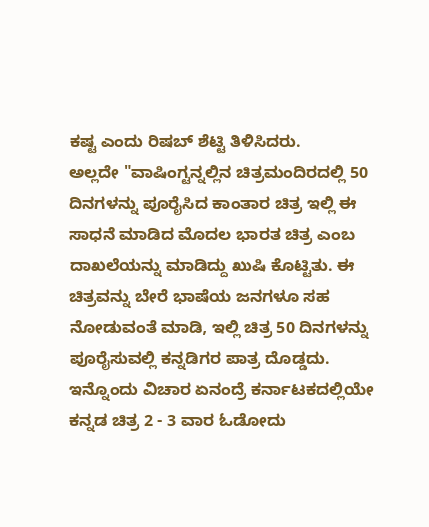ಕಷ್ಟ ಎಂದು ರಿಷಬ್ ಶೆಟ್ಟಿ ತಿಳಿಸಿದರು.
ಅಲ್ಲದೇ "ವಾಷಿಂಗ್ಟನ್ನಲ್ಲಿನ ಚಿತ್ರಮಂದಿರದಲ್ಲಿ 50 ದಿನಗಳನ್ನು ಪೂರೈಸಿದ ಕಾಂತಾರ ಚಿತ್ರ ಇಲ್ಲಿ ಈ ಸಾಧನೆ ಮಾಡಿದ ಮೊದಲ ಭಾರತ ಚಿತ್ರ ಎಂಬ ದಾಖಲೆಯನ್ನು ಮಾಡಿದ್ದು ಖುಷಿ ಕೊಟ್ಟಿತು. ಈ ಚಿತ್ರವನ್ನು ಬೇರೆ ಭಾಷೆಯ ಜನಗಳೂ ಸಹ ನೋಡುವಂತೆ ಮಾಡಿ, ಇಲ್ಲಿ ಚಿತ್ರ 50 ದಿನಗಳನ್ನು ಪೂರೈಸುವಲ್ಲಿ ಕನ್ನಡಿಗರ ಪಾತ್ರ ದೊಡ್ಡದು. ಇನ್ನೊಂದು ವಿಚಾರ ಏನಂದ್ರೆ ಕರ್ನಾಟಕದಲ್ಲಿಯೇ ಕನ್ನಡ ಚಿತ್ರ 2 - 3 ವಾರ ಓಡೋದು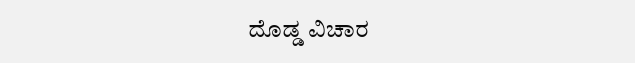ದೊಡ್ಡ ವಿಚಾರ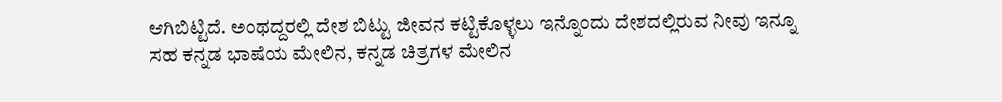ಆಗಿಬಿಟ್ಟಿದೆ. ಅಂಥದ್ದರಲ್ಲಿ ದೇಶ ಬಿಟ್ಟು ಜೀವನ ಕಟ್ಟಿಕೊಳ್ಳಲು ಇನ್ನೊಂದು ದೇಶದಲ್ಲಿರುವ ನೀವು ಇನ್ನೂ ಸಹ ಕನ್ನಡ ಭಾಷೆಯ ಮೇಲಿನ, ಕನ್ನಡ ಚಿತ್ರಗಳ ಮೇಲಿನ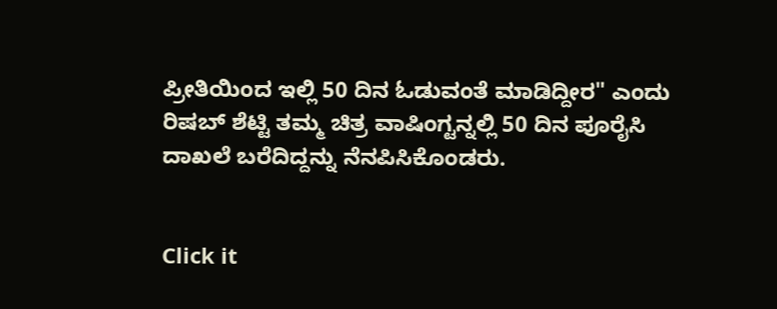ಪ್ರೀತಿಯಿಂದ ಇಲ್ಲಿ 50 ದಿನ ಓಡುವಂತೆ ಮಾಡಿದ್ದೀರ" ಎಂದು ರಿಷಬ್ ಶೆಟ್ಟಿ ತಮ್ಮ ಚಿತ್ರ ವಾಷಿಂಗ್ಟನ್ನಲ್ಲಿ 50 ದಿನ ಪೂರೈಸಿ ದಾಖಲೆ ಬರೆದಿದ್ದನ್ನು ನೆನಪಿಸಿಕೊಂಡರು.


Click it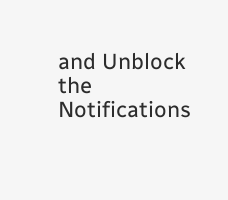and Unblock the Notifications